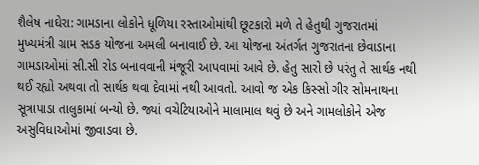શૈલેષ નાઘેરા: ગામડાના લોકોને ધૂળિયા રસ્તાઓમાંથી છૂટકારો મળે તે હેતુથી ગુજરાતમાં મુખ્યમંત્રી ગ્રામ સડક યોજના અમલી બનાવાઈ છે. આ યોજના અંતર્ગત ગુજરાતના છેવાડાના ગામડાઓમાં સી.સી રોડ બનાવવાની મંજૂરી આપવામાં આવે છે. હેતુ સારો છે પરંતુ તે સાર્થક નથી થઈ રહ્યો અથવા તો સાર્થક થવા દેવામાં નથી આવતો. આવો જ એક કિસ્સો ગીર સોમનાથના સૂત્રાપાડા તાલુકામાં બન્યો છે. જ્યાં વચેટિયાઓને માલામાલ થવું છે અને ગામલોકોને એજ અસુવિધાઓમાં જીવાડવા છે.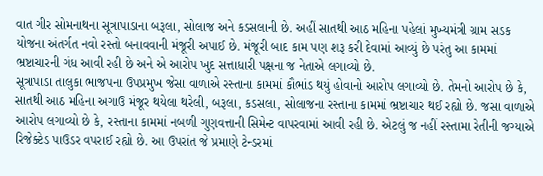વાત ગીર સોમનાથના સૂત્રાપાડાના બરૂલા, સોલાજ અને કડસલાની છે. અહીં સાતથી આઠ મહિના પહેલાં મુખ્યમંત્રી ગ્રામ સડક યોજના અંતર્ગત નવો રસ્તો બનાવવાની મંજૂરી અપાઈ છે. મંજૂરી બાદ કામ પણ શરૂ કરી દેવામાં આવ્યું છે પરંતુ આ કામમાં ભ્રષ્ટાચારની ગંધ આવી રહી છે અને એ આરોપ ખુદ સત્તાધારી પક્ષના જ નેતાએ લગાવ્યો છે.
સૂત્રાપાડા તાલુકા ભાજપના ઉપપ્રમુખ જેસા વાળાએ રસ્તાના કામમાં કૌભાંડ થયું હોવાનો આરોપ લગાવ્યો છે. તેમનો આરોપ છે કે, સાતથી આઠ મહિના અગાઉ મંજૂર થયેલા થરેલી, બરૂલા, કડસલા, સોલાજના રસ્તાના કામમાં ભ્રષ્ટાચાર થઈ રહ્યો છે. જસા વાળાએ આરોપ લગાવ્યો છે કે, રસ્તાના કામમાં નબળી ગુણવત્તાની સિમેન્ટ વાપરવામાં આવી રહી છે. એટલું જ નહીં રસ્તામા રેતીની જગ્યાએ રિજેક્ટેડ પાઉડર વપરાઈ રહ્યો છે. આ ઉપરાંત જે પ્રમાણે ટેન્ડરમાં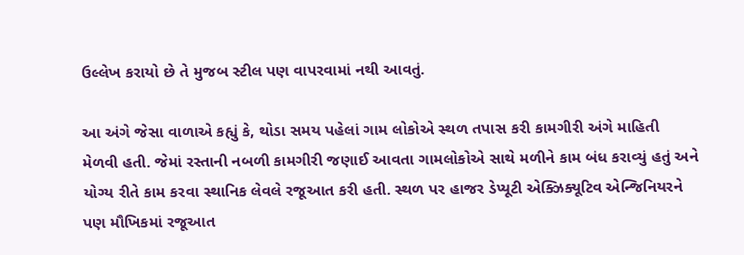ઉલ્લેખ કરાયો છે તે મુજબ સ્ટીલ પણ વાપરવામાં નથી આવતું.

આ અંગે જેસા વાળાએ કહ્યું કે, થોડા સમય પહેલાં ગામ લોકોએ સ્થળ તપાસ કરી કામગીરી અંગે માહિતી મેળવી હતી. જેમાં રસ્તાની નબળી કામગીરી જણાઈ આવતા ગામલોકોએ સાથે મળીને કામ બંધ કરાવ્યું હતું અને યોગ્ય રીતે કામ કરવા સ્થાનિક લેવલે રજૂઆત કરી હતી. સ્થળ પર હાજર ડેપ્યૂટી એક્ઝિક્યૂટિવ એન્જિનિયરને પણ મૌખિકમાં રજૂઆત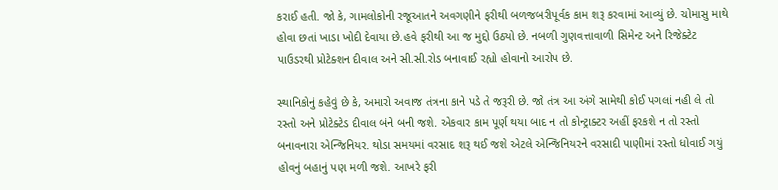કરાઈ હતી. જો કે, ગામલોકોની રજૂઆતને અવગણીને ફરીથી બળજબરીપૂર્વક કામ શરૂ કરવામાં આવ્યું છે. ચોમાસુ માથે હોવા છતાં ખાડા ખોદી દેવાયા છે.હવે ફરીથી આ જ મુદ્દો ઉઠ્યો છે. નબળી ગુણવત્તાવાળી સિમેન્ટ અને રિજેક્ટેટ પાઉડરથી પ્રોટેક્શન દીવાલ અને સી.સી.રોડ બનાવાઈ રહ્યો હોવાનો આરોપ છે.

સ્થાનિકોનું કહેવું છે કે, અમારો અવાજ તંત્રના કાને પડે તે જરૂરી છે. જો તંત્ર આ અંગે સામેથી કોઈ પગલાં નહી લે તો રસ્તો અને પ્રોટેક્ટેડ દીવાલ બંને બની જશે. એકવાર કામ પૂર્ણ થયા બાદ ન તો કોન્ટ્રાક્ટર અહીં ફરકશે ન તો રસ્તો બનાવનારા એન્જિનિયર. થોડા સમયમાં વરસાદ શરૂ થઈ જશે એટલે એન્જિનિયરને વરસાદી પાણીમાં રસ્તો ધોવાઈ ગયું હોવનું બહાનું પણ મળી જશે. આખરે ફરી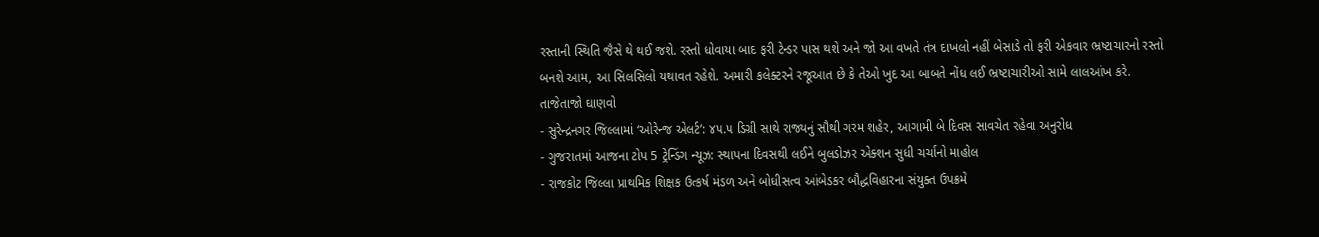રસ્તાની સ્થિતિ જૈસે થે થઈ જશે. રસ્તો ધોવાયા બાદ ફરી ટેન્ડર પાસ થશે અને જો આ વખતે તંત્ર દાખલો નહીં બેસાડે તો ફરી એકવાર ભ્રષ્ટાચારનો રસ્તો બનશે આમ, આ સિલસિલો યથાવત રહેશે. અમારી કલેક્ટરને રજૂઆત છે કે તેઓ ખુદ આ બાબતે નોંધ લઈ ભ્રષ્ટાચારીઓ સામે લાલઆંખ કરે.
તાજેતાજો ઘાણવો
- સુરેન્દ્રનગર જિલ્લામાં ‘ઓરેન્જ એલર્ટ’: ૪૫.૫ ડિગ્રી સાથે રાજ્યનું સૌથી ગરમ શહેર, આગામી બે દિવસ સાવચેત રહેવા અનુરોધ
- ગુજરાતમાં આજના ટોપ 5 ટ્રેન્ડિંગ ન્યૂઝ: સ્થાપના દિવસથી લઈને બુલડોઝર એક્શન સુધી ચર્ચાનો માહોલ
- રાજકોટ જિલ્લા પ્રાથમિક શિક્ષક ઉત્કર્ષ મંડળ અને બોધીસત્વ આંબેડકર બૌદ્ધવિહારના સંયુક્ત ઉપક્રમે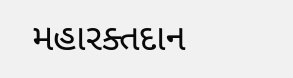મહારક્તદાન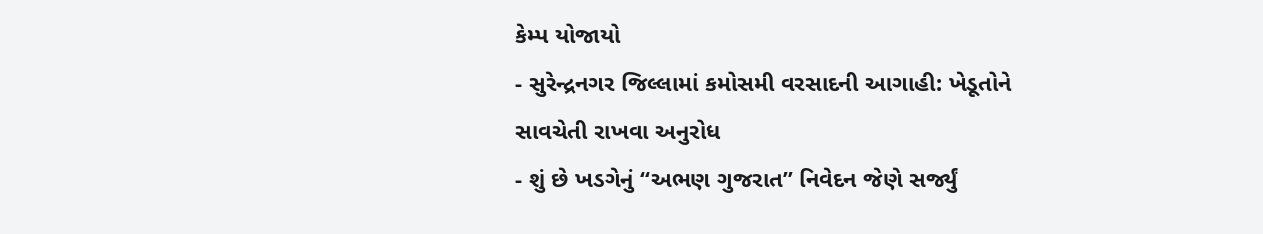કેમ્પ યોજાયો
- સુરેન્દ્રનગર જિલ્લામાં કમોસમી વરસાદની આગાહી: ખેડૂતોને સાવચેતી રાખવા અનુરોધ
- શું છે ખડગેનું “અભણ ગુજરાત” નિવેદન જેણે સર્જ્યું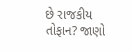છે રાજકીય તોફાન? જાણો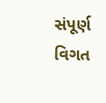સંપૂર્ણ વિગત